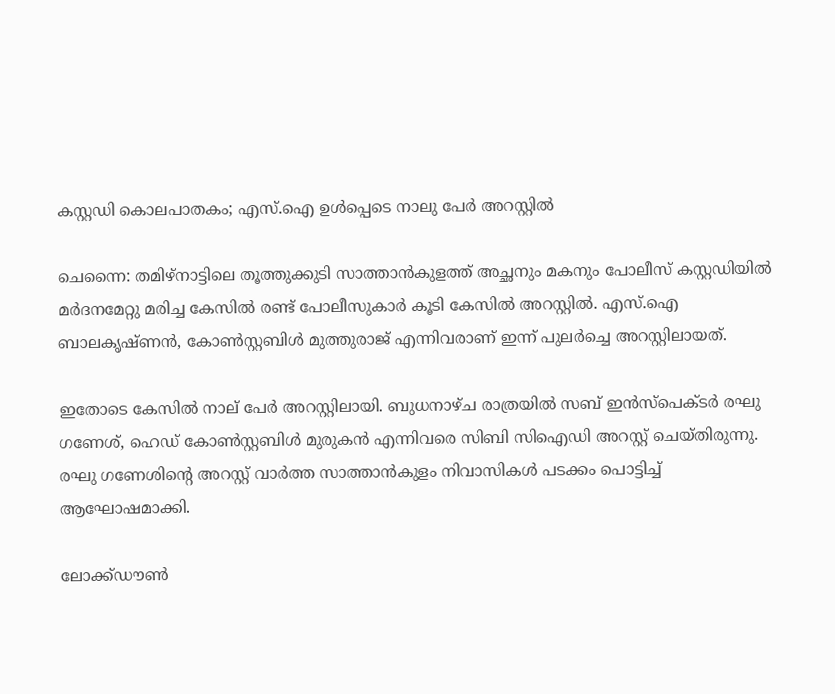കസ്റ്റഡി കൊലപാതകം; എസ്.ഐ ഉള്‍പ്പെടെ നാലു പേര്‍ അറസ്റ്റില്‍

ചെന്നൈ: തമിഴ്‌നാട്ടിലെ തൂത്തുക്കുടി സാത്താന്‍കുളത്ത് അച്ഛനും മകനും പോലീസ് കസ്റ്റഡിയില്‍ മര്‍ദനമേറ്റു മരിച്ച കേസില്‍ രണ്ട് പോലീസുകാര്‍ കൂടി കേസില്‍ അറസ്റ്റില്‍. എസ്.ഐ ബാലകൃഷ്ണന്‍, കോണ്‍സ്റ്റബിള്‍ മുത്തുരാജ് എന്നിവരാണ് ഇന്ന് പുലര്‍ച്ചെ അറസ്റ്റിലായത്.

ഇതോടെ കേസില്‍ നാല് പേര്‍ അറസ്റ്റിലായി. ബുധനാഴ്ച രാത്രയില്‍ സബ് ഇന്‍സ്‌പെക്ടര്‍ രഘു ഗണേശ്, ഹെഡ് കോണ്‍സ്റ്റബിള്‍ മുരുകന്‍ എന്നിവരെ സിബി സിഐഡി അറസ്റ്റ് ചെയ്തിരുന്നു. രഘു ഗണേശിന്റെ അറസ്റ്റ് വാര്‍ത്ത സാത്താന്‍കുളം നിവാസികള്‍ പടക്കം പൊട്ടിച്ച് ആഘോഷമാക്കി.

ലോക്ക്ഡൗണ്‍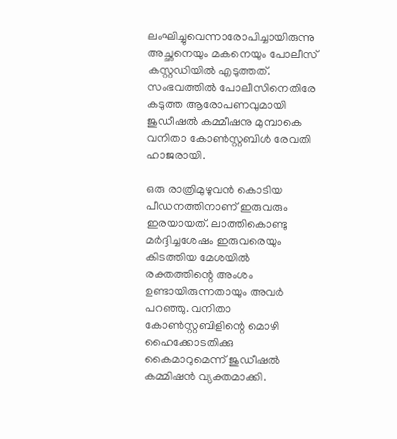ലംഘിച്ചുവെന്നാരോപിച്ചായിരുന്നു അച്ഛനെയും മകനെയും പോലീസ് കസ്റ്റഡിയില്‍ എടുത്തത്. സംഭവത്തില്‍ പോലീസിനെതിരേ കടുത്ത ആരോപണവുമായി ജുഡീഷല്‍ കമ്മീഷനു മുമ്പാകെ വനിതാ കോണ്‍സ്റ്റബിള്‍ രേവതി ഹാജരായി.

ഒരു രാത്രിമുഴുവന്‍ കൊടിയ പീഡനത്തിനാണ് ഇരുവരും ഇരയായത്. ലാത്തികൊണ്ടു മര്‍ദ്ദിച്ചശേഷം ഇരുവരെയും കിടത്തിയ മേശയില്‍ രക്തത്തിന്റെ അംശം ഉണ്ടായിരുന്നതായും അവര്‍ പറഞ്ഞു. വനിതാ കോണ്‍സ്റ്റബിളിന്റെ മൊഴി ഹൈക്കോടതിക്കു കൈമാറുമെന്ന് ജുഡീഷല്‍ കമ്മിഷന്‍ വ്യക്തമാക്കി.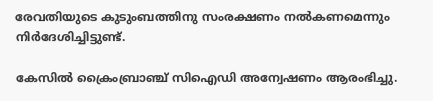രേവതിയുടെ കുടുംബത്തിനു സംരക്ഷണം നല്‍കണമെന്നും നിര്‍ദേശിച്ചിട്ടുണ്ട്.

കേസില്‍ ക്രൈംബ്രാഞ്ച് സിഐഡി അന്വേഷണം ആരംഭിച്ചു.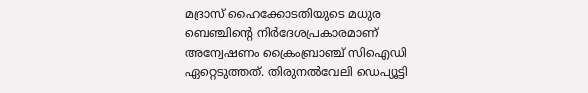മദ്രാസ് ഹൈക്കോടതിയുടെ മധുര ബെഞ്ചിന്റെ നിര്‍ദേശപ്രകാരമാണ് അന്വേഷണം ക്രൈംബ്രാഞ്ച് സിഐഡി ഏറ്റെടുത്തത്. തിരുനല്‍വേലി ഡെപ്യൂട്ടി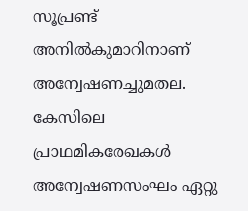സൂപ്രണ്ട് അനില്‍കുമാറിനാണ് അന്വേഷണച്ചുമതല. കേസിലെ പ്രാഥമികരേഖകള്‍ അന്വേഷണസംഘം ഏറ്റു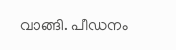വാങ്ങി. പീഡനം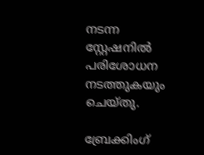നടന്ന സ്റ്റേഷനില്‍ പരിശോധന നടത്തുകയും ചെയ്തു.

ബ്രേക്കിംഗ്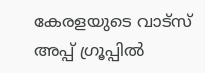കേരളയുടെ വാട്സ് അപ്പ് ഗ്രൂപ്പിൽ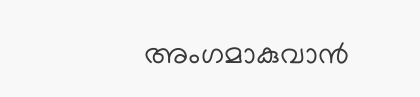അംഗമാകുവാൻ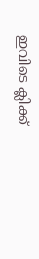ഇവിടെ ക്ലിക്ക്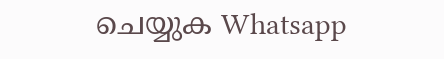ചെയ്യുക Whatsapp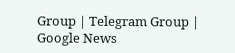Group | Telegram Group | Google News